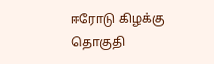ஈரோடு கிழக்கு தொகுதி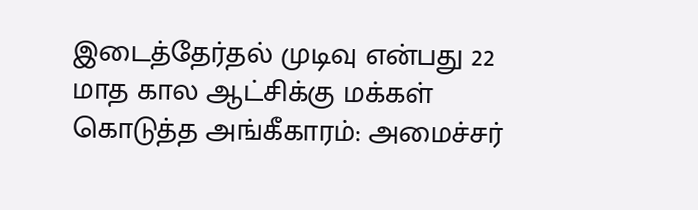இடைத்தேர்தல் முடிவு என்பது 22 மாத கால ஆட்சிக்கு மக்கள் கொடுத்த அங்கீகாரம்: அமைச்சர்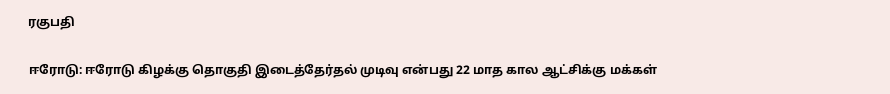ரகுபதி

ஈரோடு: ஈரோடு கிழக்கு தொகுதி இடைத்தேர்தல் முடிவு என்பது 22 மாத கால ஆட்சிக்கு மக்கள்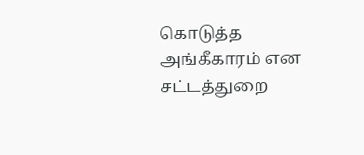கொடுத்த அங்கீகாரம் என சட்டத்துறை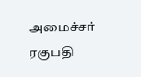அமைச்சர் ரகுபதி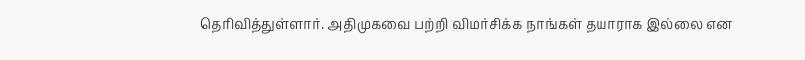தெரிவித்துள்ளார். அதிமுகவை பற்றி விமர்சிக்க நாங்கள் தயாராக இல்லை என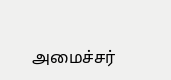அமைச்சர்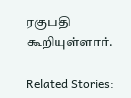ரகுபதி கூறியுள்ளார்.

Related Stories: